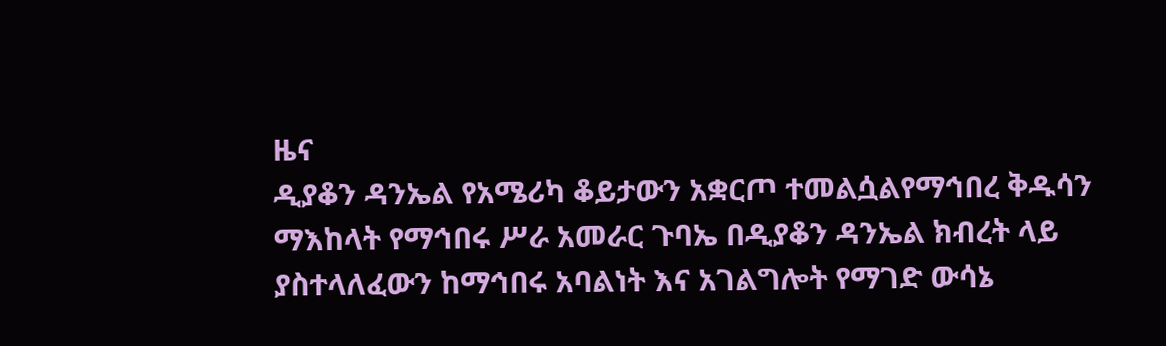ዜና
ዲያቆን ዳንኤል የአሜሪካ ቆይታውን አቋርጦ ተመልሷልየማኅበረ ቅዱሳን ማእከላት የማኅበሩ ሥራ አመራር ጉባኤ በዲያቆን ዳንኤል ክብረት ላይ ያስተላለፈውን ከማኅበሩ አባልነት እና አገልግሎት የማገድ ውሳኔ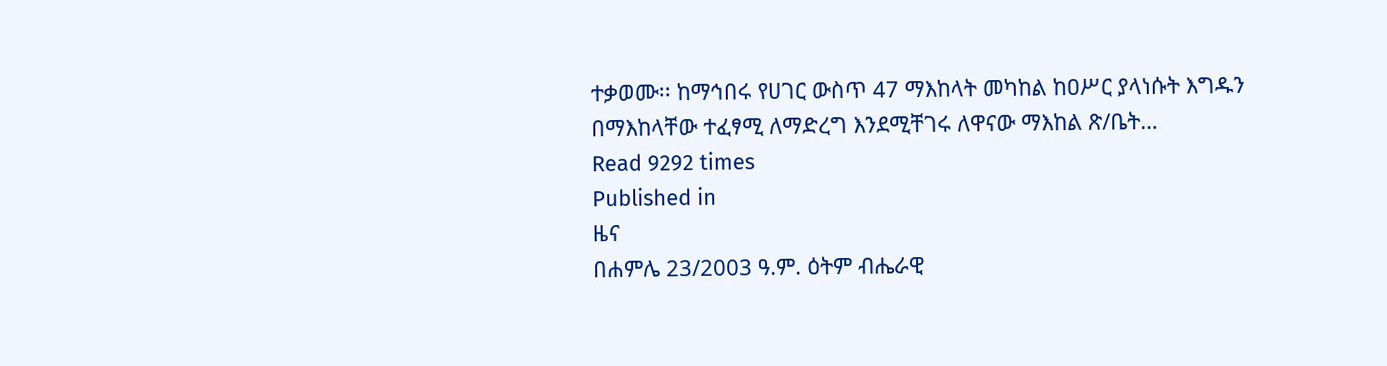ተቃወሙ፡፡ ከማኅበሩ የሀገር ውስጥ 47 ማእከላት መካከል ከዐሥር ያላነሱት እግዱን በማእከላቸው ተፈፃሚ ለማድረግ እንደሚቸገሩ ለዋናው ማእከል ጽ/ቤት…
Read 9292 times
Published in
ዜና
በሐምሌ 23/2003 ዓ.ም. ዕትም ብሔራዊ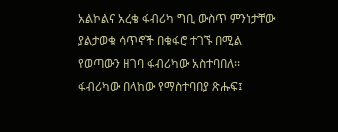አልኮልና አረቄ ፋብሪካ ግቢ ውስጥ ምንነታቸው ያልታወቁ ሳጥኖች በቁፋሮ ተገኙ በሚል የወጣውን ዘገባ ፋብሪካው አስተባበለ፡፡ፋብሪካው በላከው የማስተባበያ ጽሑፍ፤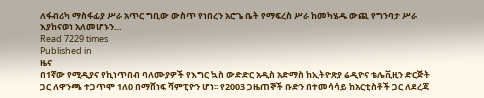ለፋብሪካ ማስፋፊያ ሥራ አጥር ግቢው ውስጥ የነበረን አሮጌ ቤት የማፍረስ ሥራ ከመካሄዱ ውጪ የግንባታ ሥራ እያከናወነ አለመሆኑን…
Read 7229 times
Published in
ዜና
በ1ኛው የሚዲያና የኪነጥበብ ባለሙያዎች የእግር ኳስ ውድድር አዲስ አድማስ ከኢትዮጽያ ሬዲዮና ቴሌቪዚን ድርጅት ጋር ለዋንጫ ተጋጥሞ 1ለ0 በማሸነፍ ሻምፒዮን ሆነ፡፡ የ2003 ጋዜጠኞች ቡድን በተመሳሳይ ከአርቲስቶች ጋር ለደረጃ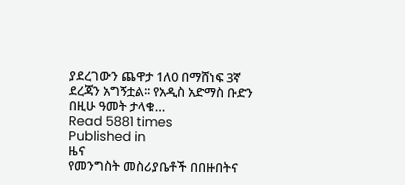ያደረገውን ጨዋታ 1ለ0 በማሸነፍ 3ኛ ደረጃን አግኝቷል፡፡ የአዲስ አድማስ ቡድን በዚሁ ዓመት ታላቁ…
Read 5881 times
Published in
ዜና
የመንግስት መስሪያቤቶች በበዙበትና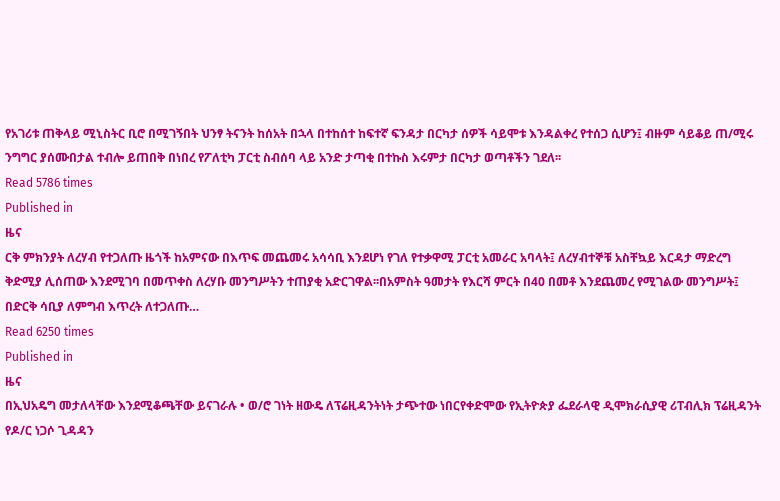የአገሪቱ ጠቅላይ ሚኒስትር ቢሮ በሚገኝበት ህንፃ ትናንት ከሰአት በኋላ በተከሰተ ከፍተኛ ፍንዳታ በርካታ ሰዎች ሳይሞቱ እንዳልቀረ የተሰጋ ሲሆን፤ ብዙም ሳይቆይ ጠ/ሚሩ ንግግር ያሰሙበታል ተብሎ ይጠበቅ በነበረ የፖለቲካ ፓርቲ ስብሰባ ላይ አንድ ታጣቂ በተኩስ እሩምታ በርካታ ወጣቶችን ገደለ፡፡
Read 5786 times
Published in
ዜና
ርቅ ምክንያት ለረሃብ የተጋለጡ ዜጎች ከአምናው በእጥፍ መጨመሩ አሳሳቢ እንደሆነ የገለ የተቃዋሚ ፓርቲ አመራር አባላት፤ ለረሃብተኞቹ አስቸኳይ እርዳታ ማድረግ ቅድሚያ ሊሰጠው እንደሚገባ በመጥቀስ ለረሃቡ መንግሥትን ተጠያቂ አድርገዋል፡፡በአምስት ዓመታት የእርሻ ምርት በ40 በመቶ እንደጨመረ የሚገልው መንግሥት፤ በድርቅ ሳቢያ ለምግብ እጥረት ለተጋለጡ…
Read 6250 times
Published in
ዜና
በኢህአዴግ መታለላቸው እንደሚቆጫቸው ይናገራሉ • ወ/ሮ ገነት ዘውዴ ለፕሬዚዳንትነት ታጭተው ነበርየቀድሞው የኢትዮጵያ ፌደራላዊ ዲሞክራሲያዊ ሪፐብሊክ ፕሬዚዳንት የዶ/ር ነጋሶ ጊዳዳን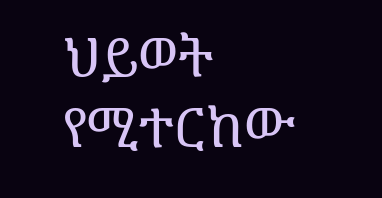ህይወት የሚተርከው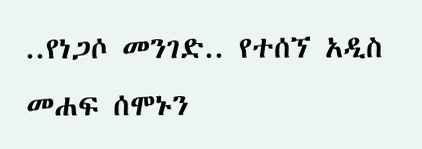..የነጋሶ መንገድ.. የተሰኘ አዲስ መሐፍ ሰሞኑን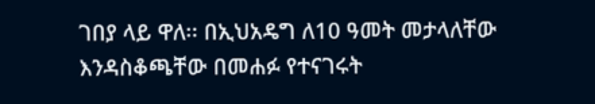ገበያ ላይ ዋለ፡፡ በኢህአዴግ ለ10 ዓመት መታላለቸው እንዳስቆጫቸው በመሐፉ የተናገሩት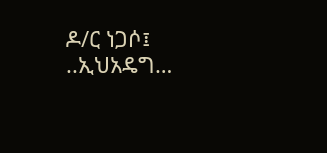ዶ/ር ነጋሶ፤ ..ኢህአዴግ…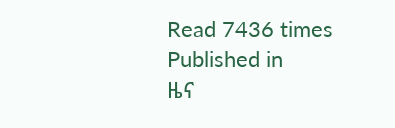Read 7436 times
Published in
ዜና